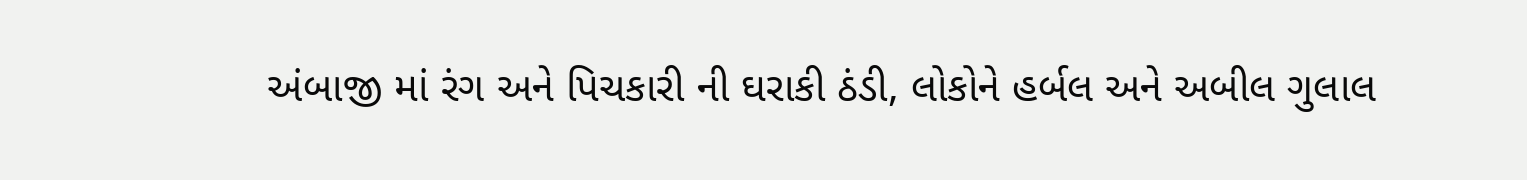અંબાજી માં રંગ અને પિચકારી ની ઘરાકી ઠંડી, લોકોને હર્બલ અને અબીલ ગુલાલ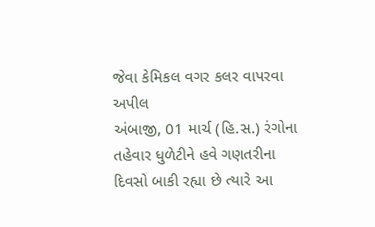જેવા કેમિકલ વગર કલર વાપરવા અપીલ
અંબાજી, 01 માર્ચ (હિ.સ.) રંગોના તહેવાર ધુળેટીને હવે ગણતરીના દિવસો બાકી રહ્યા છે ત્યારે આ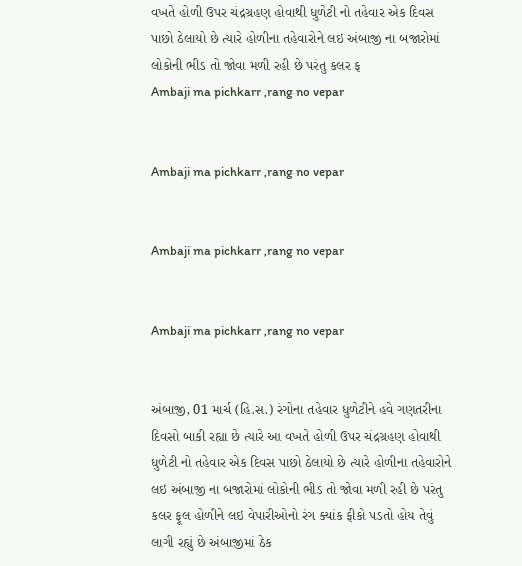વખતે હોળી ઉપર ચંદ્રગ્રહણ હોવાથી ધુળેટી નો તહેવાર એક દિવસ પાછો ઠેલાયો છે ત્યારે હોળીના તહેવારોને લઇ અંબાજી ના બજારોમાં લોકોની ભીડ તો જોવા મળી રહી છે પરંતુ કલર ફ
Ambaji ma pichkarr ,rang no vepar


Ambaji ma pichkarr ,rang no vepar


Ambaji ma pichkarr ,rang no vepar


Ambaji ma pichkarr ,rang no vepar


અંબાજી, 01 માર્ચ (હિ.સ.) રંગોના તહેવાર ધુળેટીને હવે ગણતરીના દિવસો બાકી રહ્યા છે ત્યારે આ વખતે હોળી ઉપર ચંદ્રગ્રહણ હોવાથી ધુળેટી નો તહેવાર એક દિવસ પાછો ઠેલાયો છે ત્યારે હોળીના તહેવારોને લઇ અંબાજી ના બજારોમાં લોકોની ભીડ તો જોવા મળી રહી છે પરંતુ કલર ફૂલ હોળીને લઇ વેપારીઓનો રંગ ક્યાંક ફીકો પડતો હોય તેવું લાગી રહ્યું છે અંબાજીમાં ઠેક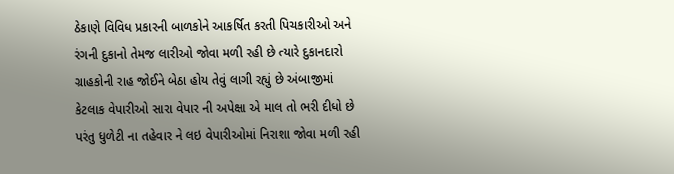ઠેકાણે વિવિધ પ્રકારની બાળકોને આકર્ષિત કરતી પિચકારીઓ અને રંગની દુકાનો તેમજ લારીઓ જોવા મળી રહી છે ત્યારે દુકાનદારો ગ્રાહકોની રાહ જોઈને બેઠા હોય તેવું લાગી રહ્યું છે અંબાજીમાં કેટલાક વેપારીઓ સારા વેપાર ની અપેક્ષા એ માલ તો ભરી દીધો છે પરંતુ ધુળેટી ના તહેવાર ને લઇ વેપારીઓમાં નિરાશા જોવા મળી રહી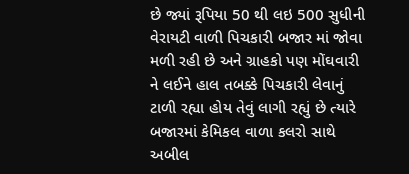છે જ્યાં રૂપિયા 50 થી લઇ 500 સુધીની વેરાયટી વાળી પિચકારી બજાર માં જોવા મળી રહી છે અને ગ્રાહકો પણ મોંઘવારી ને લઈને હાલ તબક્કે પિચકારી લેવાનું ટાળી રહ્યા હોય તેવું લાગી રહ્યું છે ત્યારે બજારમાં કેમિકલ વાળા કલરો સાથે અબીલ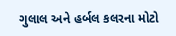ગુલાલ અને હર્બલ કલરના મોટો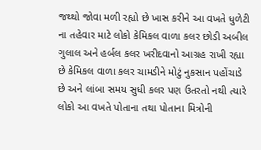જથ્થો જોવા મળી રહ્યો છે ખાસ કરીને આ વખતે ધુળેટી ના તહેવાર માટે લોકો કેમિકલ વાળા કલર છોડી અબીલ ગુલાલ અને હર્બલ કલર ખરીદવાનો આગ્રહ રાખી રહ્યા છે કેમિકલ વાળા કલર ચામડીને મોટું નુકસાન પહોંચાડે છે અને લાંબા સમય સુધી કલર પણ ઉતરતો નથી ત્યારે લોકો આ વખતે પોતાના તથા પોતાના મિત્રોની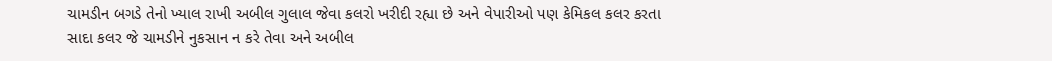ચામડીન બગડે તેનો ખ્યાલ રાખી અબીલ ગુલાલ જેવા કલરો ખરીદી રહ્યા છે અને વેપારીઓ પણ કેમિકલ કલર કરતા સાદા કલર જે ચામડીને નુકસાન ન કરે તેવા અને અબીલ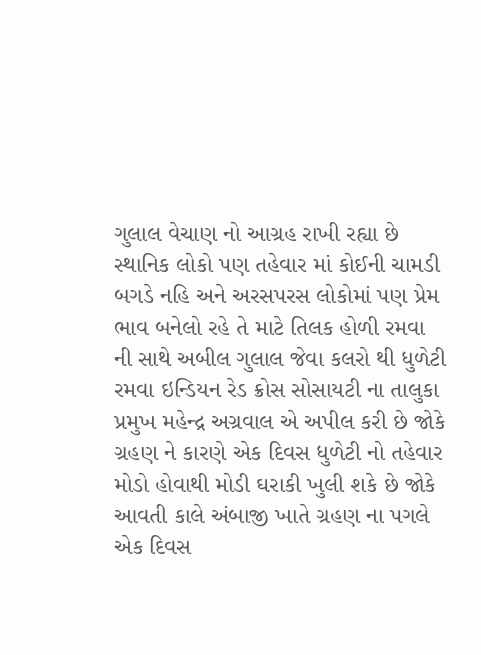ગુલાલ વેચાણ નો આગ્રહ રાખી રહ્યા છે સ્થાનિક લોકો પણ તહેવાર માં કોઈની ચામડી બગડે નહિ અને અરસપરસ લોકોમાં પણ પ્રેમ ભાવ બનેલો રહે તે માટે તિલક હોળી રમવા ની સાથે અબીલ ગુલાલ જેવા કલરો થી ધુળેટી રમવા ઇન્ડિયન રેડ ક્રોસ સોસાયટી ના તાલુકા પ્રમુખ મહેન્દ્ર અગ્રવાલ એ અપીલ કરી છે જોકે ગ્રહણ ને કારણે એક દિવસ ધુળેટી નો તહેવાર મોડો હોવાથી મોડી ઘરાકી ખુલી શકે છે જોકે આવતી કાલે અંબાજી ખાતે ગ્રહણ ના પગલે એક દિવસ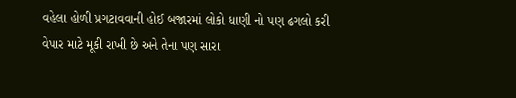વહેલા હોળી પ્રગટાવવાની હોઈ બજારમાં લોકો ધાણી નો પણ ઢગલો કરી વેપાર માટે મૂકી રાખી છે અને તેના પણ સારા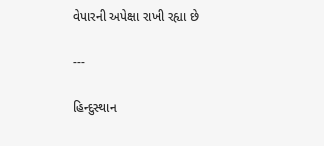વેપારની અપેક્ષા રાખી રહ્યા છે

---

હિન્દુસ્થાન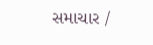સમાચાર /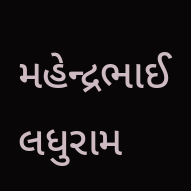મહેન્દ્રભાઈ લધુરામ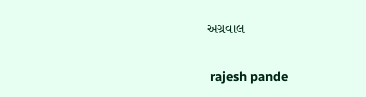અગ્રવાલ


 rajesh pande